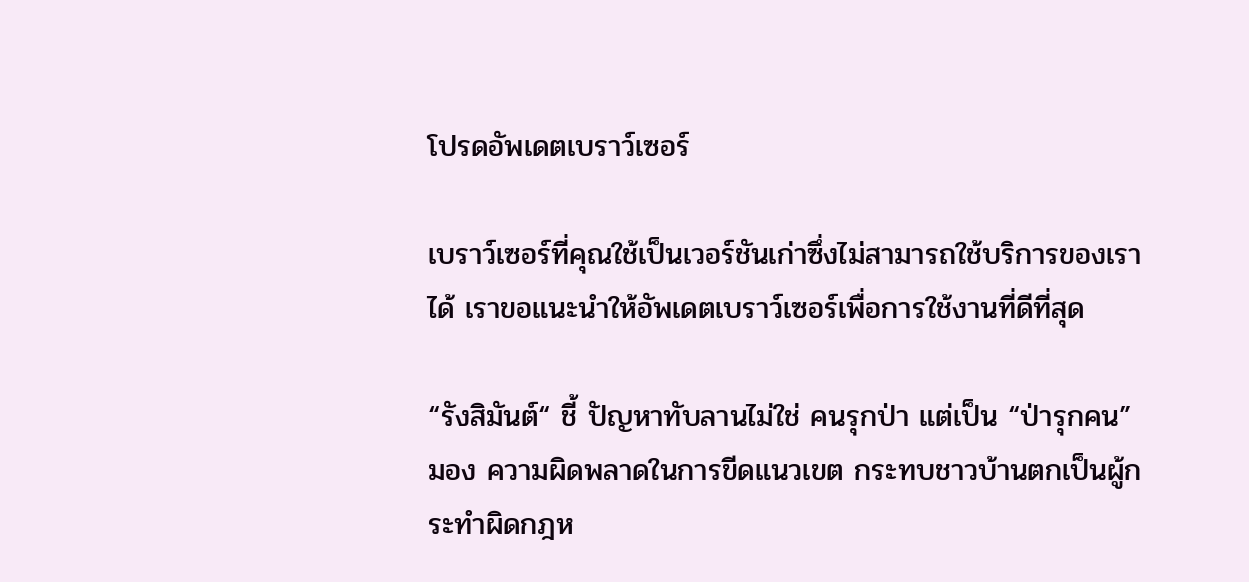โปรดอัพเดตเบราว์เซอร์

เบราว์เซอร์ที่คุณใช้เป็นเวอร์ชันเก่าซึ่งไม่สามารถใช้บริการของเราได้ เราขอแนะนำให้อัพเดตเบราว์เซอร์เพื่อการใช้งานที่ดีที่สุด

“รังสิมันต์“ ชี้ ปัญหาทับลานไม่ใช่ คนรุกป่า แต่เป็น “ป่ารุกคน” มอง ความผิดพลาดในการขีดแนวเขต กระทบชาวบ้านตกเป็นผู้กระทำผิดกฎห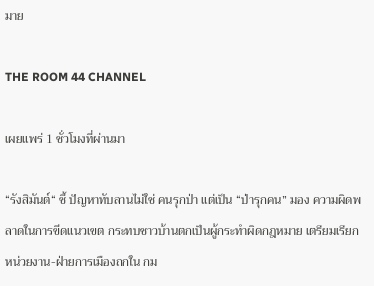มาย

THE ROOM 44 CHANNEL

เผยแพร่ 1 ชั่วโมงที่ผ่านมา

“รังสิมันต์“ ชี้ ปัญหาทับลานไม่ใช่ คนรุกป่า แต่เป็น “ป่ารุกคน” มอง ความผิดพลาดในการขีดแนวเขต กระทบชาวบ้านตกเป็นผู้กระทำผิดกฎหมาย เตรียมเรียกหน่วยงาน-ฝ่ายการเมืองถกใน กม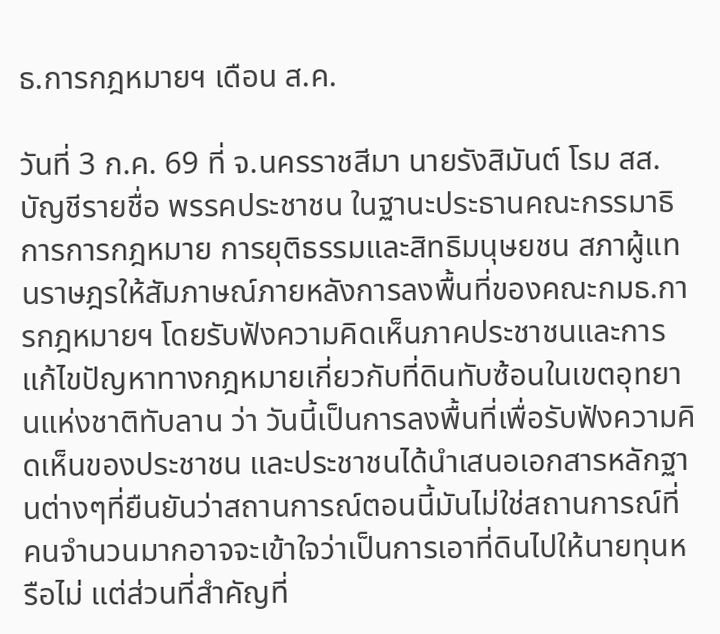ธ.การกฎหมายฯ เดือน ส.ค.

วันที่ 3 ก.ค. 69 ที่ จ.นครราชสีมา นายรังสิมันต์ โรม สส.บัญชีรายชื่อ พรรคประชาชน ในฐานะประธานคณะกรรมาธิการการกฎหมาย การยุติธรรมและสิทธิมนุษยชน สภาผู้แทนราษฎรให้สัมภาษณ์ภายหลังการลงพื้นที่ของคณะกมธ.การกฎหมายฯ โดยรับฟังความคิดเห็นภาคประชาชนและการแก้ไขปัญหาทางกฎหมายเกี่ยวกับที่ดินทับซ้อนในเขตอุทยานแห่งชาติทับลาน ว่า วันนี้เป็นการลงพื้นที่เพื่อรับฟังความคิดเห็นของประชาชน และประชาชนได้นำเสนอเอกสารหลักฐานต่างๆที่ยืนยันว่าสถานการณ์ตอนนี้มันไม่ใช่สถานการณ์ที่คนจำนวนมากอาจจะเข้าใจว่าเป็นการเอาที่ดินไปให้นายทุนหรือไม่ แต่ส่วนที่สำคัญที่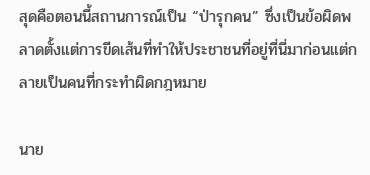สุดคือตอนนี้สถานการณ์เป็น “ป่ารุกคน” ซึ่งเป็นข้อผิดพลาดตั้งแต่การขีดเส้นที่ทำให้ประชาชนที่อยู่ที่นี่มาก่อนแต่กลายเป็นคนที่กระทำผิดกฎหมาย

นาย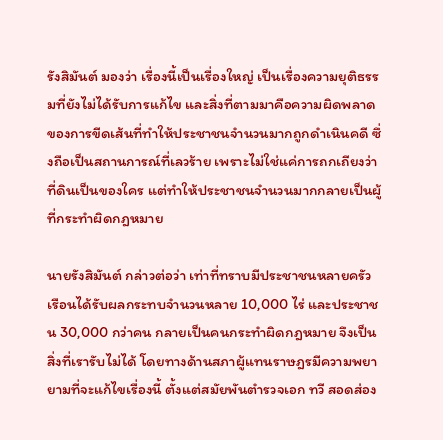รังสิมันต์ มองว่า เรื่องนี้เป็นเรื่องใหญ่ เป็นเรื่องความยุติธรรมที่ยังไม่ได้รับการแก้ไข และสิ่งที่ตามมาคือความผิดพลาดของการขีดเส้นที่ทำให้ประชาชนจำนวนมากถูกดำเนินคดี ซึ่งถือเป็นสถานการณ์ที่เลวร้าย เพราะไม่ใช่แค่การถกเถียงว่าที่ดินเป็นของใคร แต่ทำให้ประชาชนจำนวนมากกลายเป็นผู้ที่กระทำผิดกฎหมาย

นายรังสิมันต์ กล่าวต่อว่า เท่าที่ทราบมีประชาชนหลายครัวเรือนได้รับผลกระทบจำนวนหลาย 10,000 ไร่ และประชาชน 30,000 กว่าคน กลายเป็นคนกระทำผิดกฎหมาย จึงเป็นสิ่งที่เรารับไม่ได้ โดยทางด้านสภาผู้แทนราษฎรมีความพยายามที่จะแก้ไขเรื่องนี้ ตั้งแต่สมัยพันตำรวจเอก ทวี สอดส่อง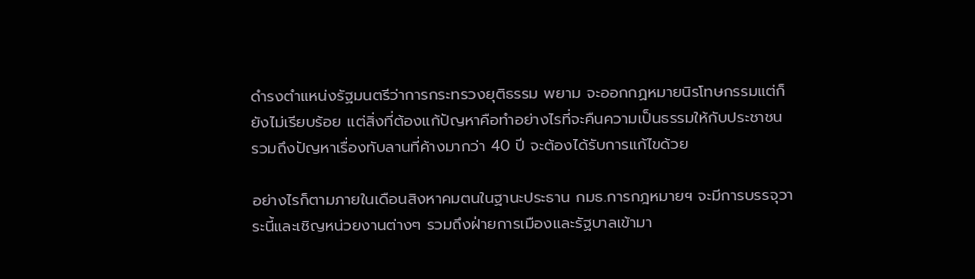ดำรงตำแหน่งรัฐมนตรีว่าการกระทรวงยุติธรรม พยาม จะออกกฏหมายนิรโทษกรรมแต่ก็ยังไม่เรียบร้อย แต่สิ่งที่ต้องแก้ปัญหาคือทำอย่างไรที่จะคืนความเป็นธรรมให้กับประชาชน รวมถึงปัญหาเรื่องทับลานที่ค้างมากว่า 40 ปี จะต้องได้รับการแก้ไขด้วย

อย่างไรก็ตามภายในเดือนสิงหาคมตนในฐานะประธาน กมธ.การกฎหมายฯ จะมีการบรรจุวาระนี้และเชิญหน่วยงานต่างๆ รวมถึงฝ่ายการเมืองและรัฐบาลเข้ามา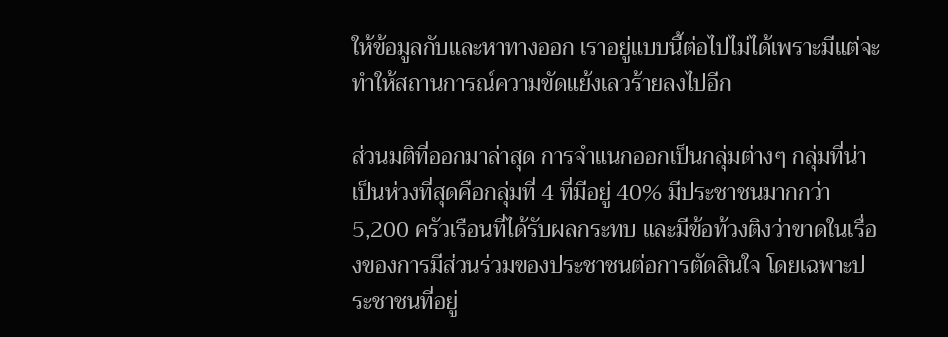ให้ข้อมูลกับและหาทางออก เราอยู่แบบนี้ต่อไปไม่ได้เพราะมีแต่จะทำให้สถานการณ์ความขัดแย้งเลวร้ายลงไปอีก

ส่วนมติที่ออกมาล่าสุด การจำแนกออกเป็นกลุ่มต่างๆ กลุ่มที่น่าเป็นห่วงที่สุดคือกลุ่มที่ 4 ที่มีอยู่ 40% มีประชาชนมากกว่า 5,200 ครัวเรือนที่ได้รับผลกระทบ และมีข้อท้วงติงว่าขาดในเรื่องของการมีส่วนร่วมของประชาชนต่อการตัดสินใจ โดยเฉพาะประชาชนที่อยู่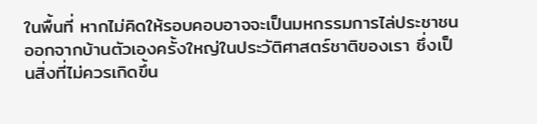ในพื้นที่ หากไม่คิดให้รอบคอบอาจจะเป็นมหกรรมการไล่ประชาชนออกจากบ้านตัวเองครั้งใหญ่ในประวัติศาสตร์ชาติของเรา ซึ่งเป็นสิ่งที่ไม่ควรเกิดขึ้น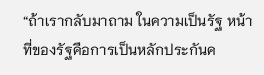“ถ้าเรากลับมาถาม ในความเป็นรัฐ หน้าที่ของรัฐคือการเป็นหลักประกันค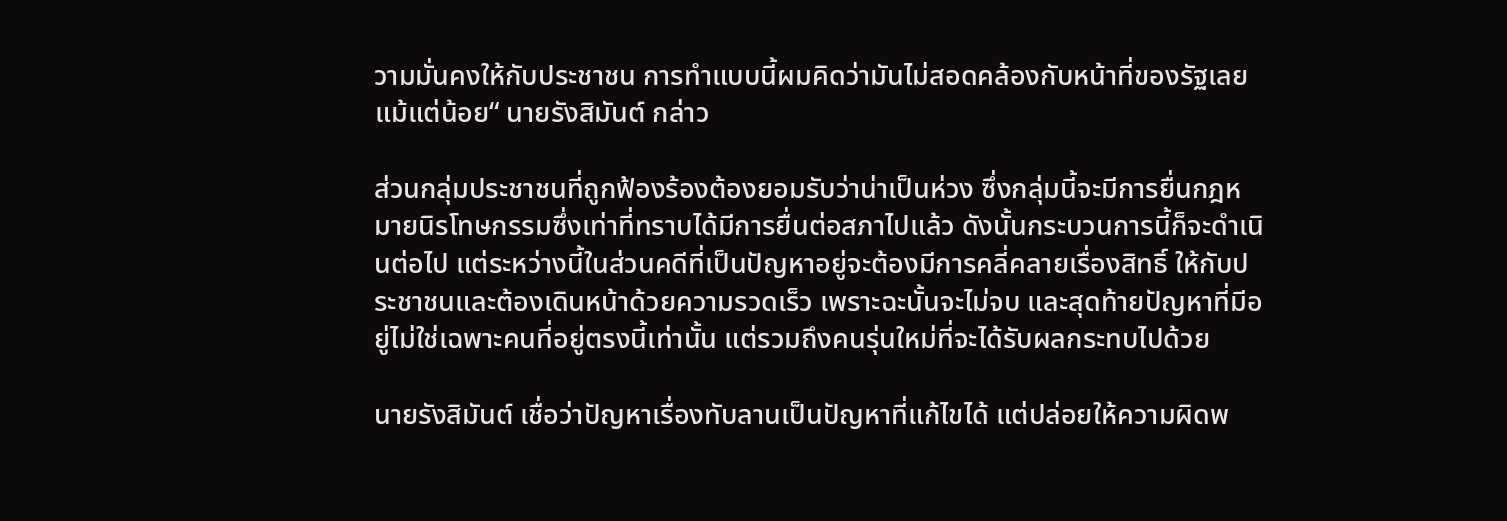วามมั่นคงให้กับประชาชน การทำแบบนี้ผมคิดว่ามันไม่สอดคล้องกับหน้าที่ของรัฐเลยแม้แต่น้อย“ นายรังสิมันต์ กล่าว

ส่วนกลุ่มประชาชนที่ถูกฟ้องร้องต้องยอมรับว่าน่าเป็นห่วง ซึ่งกลุ่มนี้จะมีการยื่นกฎหมายนิรโทษกรรมซึ่งเท่าที่ทราบได้มีการยื่นต่อสภาไปแล้ว ดังนั้นกระบวนการนี้ก็จะดำเนินต่อไป แต่ระหว่างนี้ในส่วนคดีที่เป็นปัญหาอยู่จะต้องมีการคลี่คลายเรื่องสิทธิ์ ให้กับประชาชนและต้องเดินหน้าด้วยความรวดเร็ว เพราะฉะนั้นจะไม่จบ และสุดท้ายปัญหาที่มีอยู่ไม่ใช่เฉพาะคนที่อยู่ตรงนี้เท่านั้น แต่รวมถึงคนรุ่นใหม่ที่จะได้รับผลกระทบไปด้วย

นายรังสิมันต์ เชื่อว่าปัญหาเรื่องทับลานเป็นปัญหาที่แก้ไขได้ แต่ปล่อยให้ความผิดพ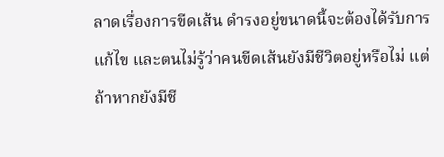ลาดเรื่องการขีดเส้น ดำรงอยู่ขนาดนี้จะต้องได้รับการแก้ไข และตนไม่รู้ว่าคนขีดเส้นยังมีชีวิตอยู่หรือไม่ แต่ถ้าหากยังมีชี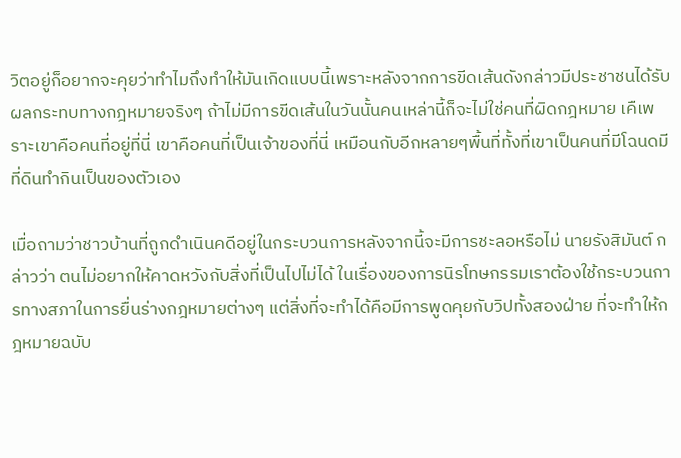วิตอยู่ก็อยากจะคุยว่าทำไมถึงทำให้มันเกิดแบบนี้เพราะหลังจากการขีดเส้นดังกล่าวมีประชาชนได้รับผลกระทบทางกฎหมายจริงๆ ถ้าไม่มีการขีดเส้นในวันนั้นคนเหล่านี้ก็จะไม่ใช่คนที่ผิดกฎหมาย เคืเพราะเขาคือคนที่อยู่ที่นี่ เขาคือคนที่เป็นเจ้าของที่นี่ เหมือนกับอีกหลายๆพื้นที่ทั้งที่เขาเป็นคนที่มีโฉนดมีที่ดินทำกินเป็นของตัวเอง

เมื่อถามว่าชาวบ้านที่ถูกดำเนินคดีอยู่ในกระบวนการหลังจากนี้จะมีการชะลอหรือไม่ นายรังสิมันต์ กล่าวว่า ตนไม่อยากให้คาดหวังกับสิ่งที่เป็นไปไม่ได้ ในเรื่องของการนิรโทษกรรมเราต้องใช้กระบวนการทางสภาในการยื่นร่างกฎหมายต่างๆ แต่สิ่งที่จะทำได้คือมีการพูดคุยกับวิปทั้งสองฝ่าย ที่จะทำให้กฎหมายฉบับ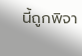นี้ถูกพิจา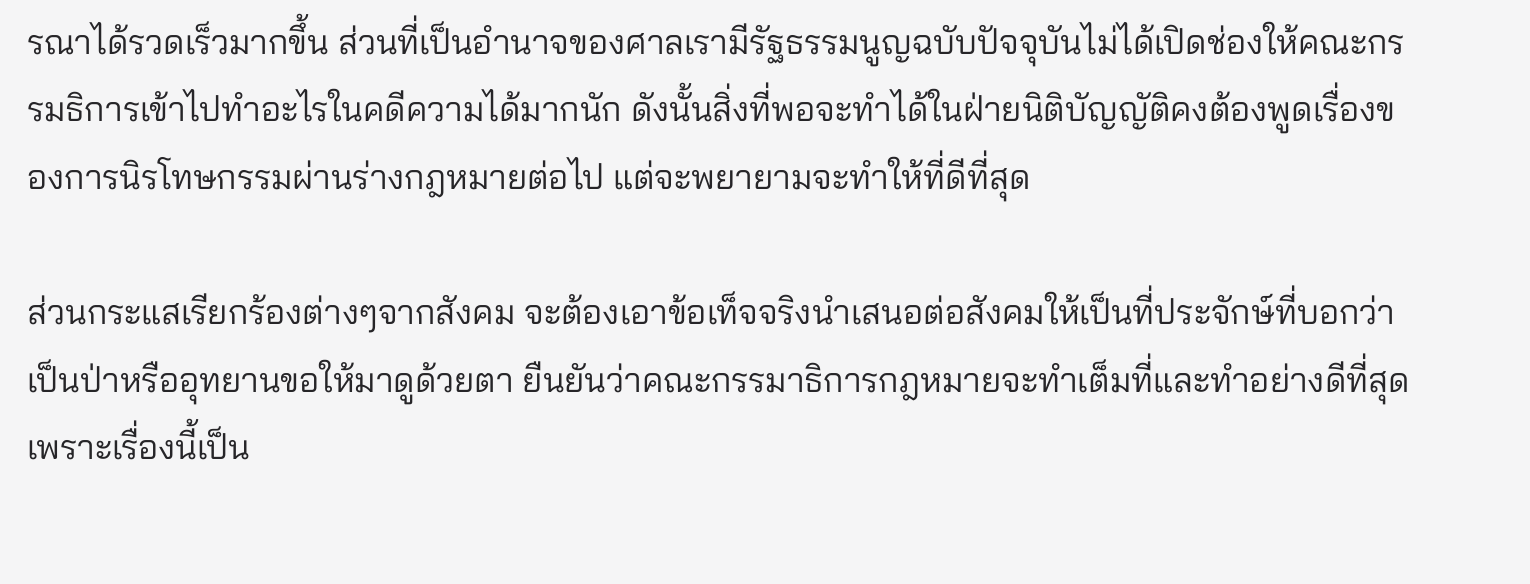รณาได้รวดเร็วมากขึ้น ส่วนที่เป็นอำนาจของศาลเรามีรัฐธรรมนูญฉบับปัจจุบันไม่ได้เปิดช่องให้คณะกรรมธิการเข้าไปทำอะไรในคดีความได้มากนัก ดังนั้นสิ่งที่พอจะทำได้ในฝ่ายนิติบัญญัติคงต้องพูดเรื่องของการนิรโทษกรรมผ่านร่างกฎหมายต่อไป แต่จะพยายามจะทำให้ที่ดีที่สุด

ส่วนกระแสเรียกร้องต่างๆจากสังคม จะต้องเอาข้อเท็จจริงนำเสนอต่อสังคมให้เป็นที่ประจักษ์ที่บอกว่าเป็นป่าหรืออุทยานขอให้มาดูด้วยตา ยืนยันว่าคณะกรรมาธิการกฎหมายจะทำเต็มที่และทำอย่างดีที่สุดเพราะเรื่องนี้เป็น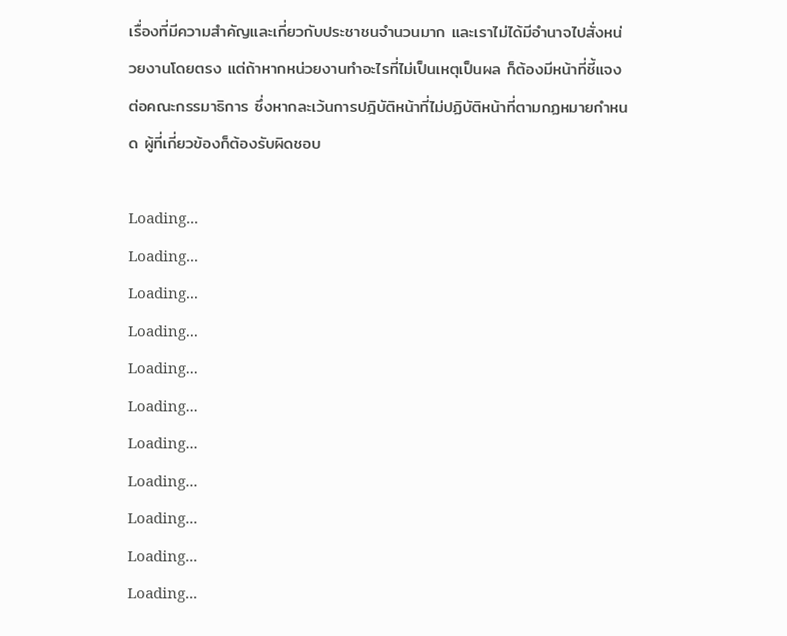เรื่องที่มีความสำคัญและเกี่ยวกับประชาชนจำนวนมาก และเราไม่ได้มีอำนาจไปสั่งหน่วยงานโดยตรง แต่ถ้าหากหน่วยงานทำอะไรที่ไม่เป็นเหตุเป็นผล ก็ต้องมีหน้าที่ชี้แจงต่อคณะกรรมาธิการ ซึ่งหากละเว้นการปฎิบัติหน้าที่ไม่ปฏิบัติหน้าที่ตามกฏหมายกำหนด ผู้ที่เกี่ยวข้องก็ต้องรับผิดชอบ

Loading...
Loading...
Loading...
Loading...
Loading...
Loading...
Loading...
Loading...
Loading...
Loading...
Loading...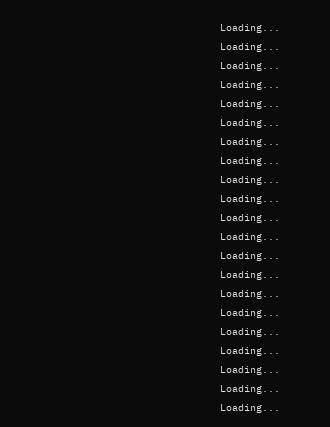Loading...
Loading...
Loading...
Loading...
Loading...
Loading...
Loading...
Loading...
Loading...
Loading...
Loading...
Loading...
Loading...
Loading...
Loading...
Loading...
Loading...
Loading...
Loading...
Loading...
Loading...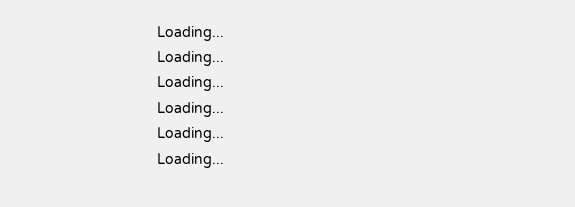Loading...
Loading...
Loading...
Loading...
Loading...
Loading...